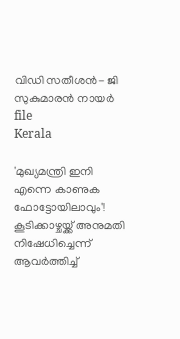വിഡി സതീശന്‍- ജി സുകുമാരന്‍ നായര്‍ file
Kerala

'മുഖ്യമന്ത്രി ഇനി എന്നെ കാണുക ഫോട്ടോയിലാവും'! കൂടിക്കാഴ്ചയ്ക്ക് അനുമതി നിഷേധിച്ചെന്ന് ആവര്‍ത്തിച്ച്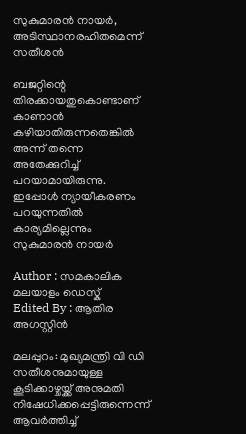സുകുമാരന്‍ നായര്‍, അടിസ്ഥാനരഹിതമെന്ന് സതീശന്‍

ബജറ്റിന്റെ തിരക്കായതുകൊണ്ടാണ് കാണാന്‍ കഴിയാതിരുന്നതെങ്കില്‍ അന്ന് തന്നെ അതേക്കുറിച്ച് പറയാമായിരുന്നു. ഇപ്പോള്‍ ന്യായീകരണം പറയുന്നതില്‍ കാര്യമില്ലെന്നും സുകുമാരന്‍ നായര്‍

Author : സമകാലിക മലയാളം ഡെസ്ക്
Edited By : ആതിര അഗസ്റ്റിന്‍

മലപ്പുറം: മുഖ്യമന്ത്രി വി ഡി സതീശനുമായുള്ള കൂടിക്കാഴ്ചയ്ക്ക് അനുമതി നിഷേധിക്കപ്പെട്ടിരുന്നെന്ന് ആവര്‍ത്തിച്ച്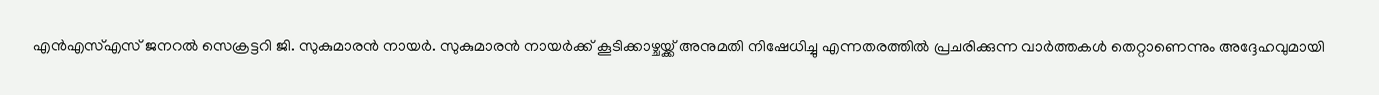എന്‍എസ്എസ് ജനറല്‍ സെക്രട്ടറി ജി. സുകുമാരന്‍ നായര്‍. സുകുമാരന്‍ നായര്‍ക്ക് കൂടിക്കാഴ്ചയ്ക്ക് അനുമതി നിഷേധിച്ചു എന്നതരത്തില്‍ പ്രചരിക്കുന്ന വാര്‍ത്തകള്‍ തെറ്റാണെന്നും അദ്ദേഹവുമായി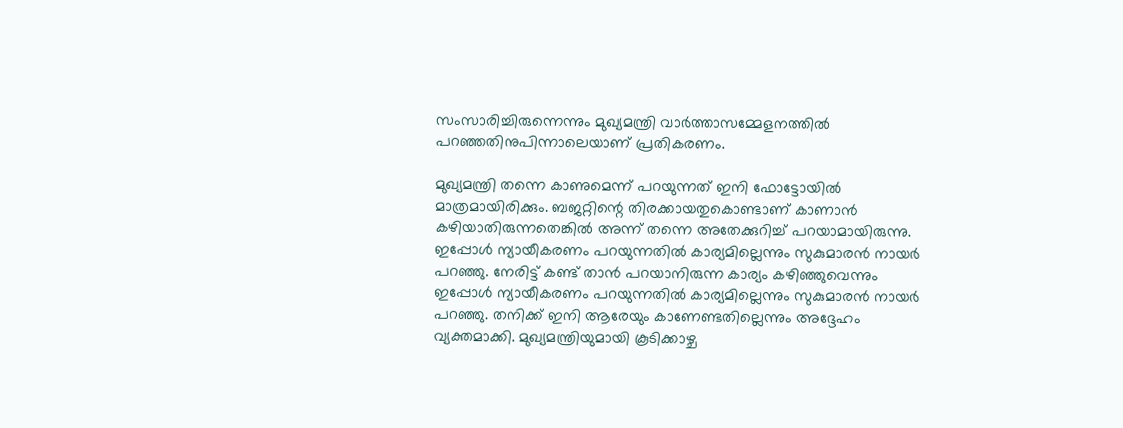സംസാരിച്ചിരുന്നെന്നും മുഖ്യമന്ത്രി വാര്‍ത്താസമ്മേളനത്തില്‍ പറഞ്ഞതിനുപിന്നാലെയാണ് പ്രതികരണം.

മുഖ്യമന്ത്രി തന്നെ കാണുമെന്ന് പറയുന്നത് ഇനി ഫോട്ടോയില്‍ മാത്രമായിരിക്കും. ബജറ്റിന്റെ തിരക്കായതുകൊണ്ടാണ് കാണാന്‍ കഴിയാതിരുന്നതെങ്കില്‍ അന്ന് തന്നെ അതേക്കുറിച്ച് പറയാമായിരുന്നു. ഇപ്പോള്‍ ന്യായീകരണം പറയുന്നതില്‍ കാര്യമില്ലെന്നും സുകുമാരന്‍ നായര്‍ പറഞ്ഞു. നേരിട്ട് കണ്ട് താന്‍ പറയാനിരുന്ന കാര്യം കഴിഞ്ഞുവെന്നും ഇപ്പോള്‍ ന്യായീകരണം പറയുന്നതില്‍ കാര്യമില്ലെന്നും സുകുമാരന്‍ നായര്‍ പറഞ്ഞു. തനിക്ക് ഇനി ആരേയും കാണേണ്ടതില്ലെന്നും അദ്ദേഹം വ്യക്തമാക്കി. മുഖ്യമന്ത്രിയുമായി കൂടിക്കാഴ്ച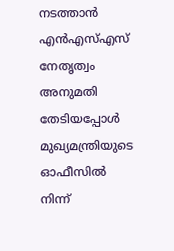നടത്താന്‍ എന്‍എസ്എസ് നേതൃത്വം അനുമതി തേടിയപ്പോള്‍ മുഖ്യമന്ത്രിയുടെ ഓഫീസില്‍ നിന്ന്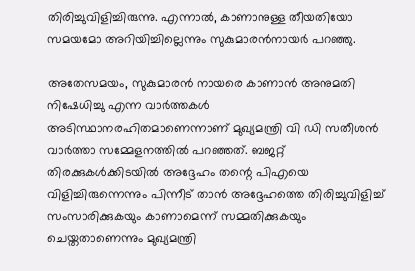തിരിച്ചുവിളിച്ചിരുന്നു. എന്നാല്‍, കാണാനുള്ള തീയതിയോ സമയമോ അറിയിച്ചില്ലെന്നും സുകുമാരന്‍നായര്‍ പറഞ്ഞു.

അതേസമയം, സുകുമാരന്‍ നായരെ കാണാന്‍ അനുമതി നിഷേധിച്ചു എന്ന വാര്‍ത്തകള്‍ അടിസ്ഥാനരഹിതമാണെന്നാണ് മുഖ്യമന്ത്രി വി ഡി സതീശന്‍ വാര്‍ത്താ സമ്മേളനത്തില്‍ പറഞ്ഞത്. ബജറ്റ് തിരക്കുകള്‍ക്കിടയില്‍ അദ്ദേഹം തന്റെ പിഎയെ വിളിച്ചിരുന്നെന്നും പിന്നീട് താന്‍ അദ്ദേഹത്തെ തിരിച്ചുവിളിച്ച് സംസാരിക്കുകയും കാണാമെന്ന് സമ്മതിക്കുകയും ചെയ്തതാണെന്നും മുഖ്യമന്ത്രി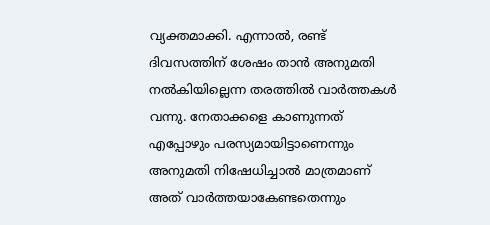വ്യക്തമാക്കി. എന്നാല്‍, രണ്ട് ദിവസത്തിന് ശേഷം താന്‍ അനുമതി നല്‍കിയില്ലെന്ന തരത്തില്‍ വാര്‍ത്തകള്‍ വന്നു. നേതാക്കളെ കാണുന്നത് എപ്പോഴും പരസ്യമായിട്ടാണെന്നും അനുമതി നിഷേധിച്ചാല്‍ മാത്രമാണ് അത് വാര്‍ത്തയാകേണ്ടതെന്നും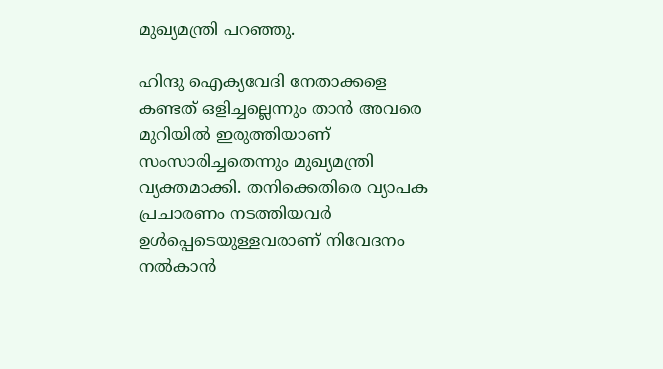മുഖ്യമന്ത്രി പറഞ്ഞു.

ഹിന്ദു ഐക്യവേദി നേതാക്കളെ കണ്ടത് ഒളിച്ചല്ലെന്നും താന്‍ അവരെ മുറിയില്‍ ഇരുത്തിയാണ് സംസാരിച്ചതെന്നും മുഖ്യമന്ത്രി വ്യക്തമാക്കി. തനിക്കെതിരെ വ്യാപക പ്രചാരണം നടത്തിയവര്‍ ഉള്‍പ്പെടെയുള്ളവരാണ് നിവേദനം നല്‍കാന്‍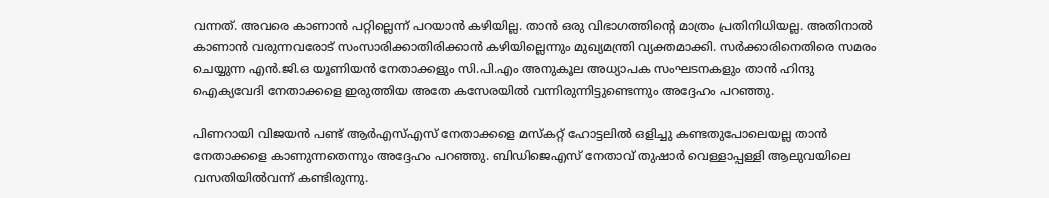വന്നത്. അവരെ കാണാന്‍ പറ്റില്ലെന്ന് പറയാന്‍ കഴിയില്ല. താന്‍ ഒരു വിഭാഗത്തിന്റെ മാത്രം പ്രതിനിധിയല്ല. അതിനാല്‍ കാണാന്‍ വരുന്നവരോട് സംസാരിക്കാതിരിക്കാന്‍ കഴിയില്ലെന്നും മുഖ്യമന്ത്രി വ്യക്തമാക്കി. സര്‍ക്കാരിനെതിരെ സമരം ചെയ്യുന്ന എന്‍.ജി.ഒ യൂണിയന്‍ നേതാക്കളും സി.പി.എം അനുകൂല അധ്യാപക സംഘടനകളും താന്‍ ഹിന്ദു ഐക്യവേദി നേതാക്കളെ ഇരുത്തിയ അതേ കസേരയില്‍ വന്നിരുന്നിട്ടുണ്ടെന്നും അദ്ദേഹം പറഞ്ഞു.

പിണറായി വിജയന്‍ പണ്ട് ആര്‍എസ്എസ് നേതാക്കളെ മസ്‌കറ്റ് ഹോട്ടലില്‍ ഒളിച്ചു കണ്ടതുപോലെയല്ല താന്‍ നേതാക്കളെ കാണുന്നതെന്നും അദ്ദേഹം പറഞ്ഞു. ബിഡിജെഎസ് നേതാവ് തുഷാര്‍ വെള്ളാപ്പള്ളി ആലുവയിലെ വസതിയില്‍വന്ന് കണ്ടിരുന്നു.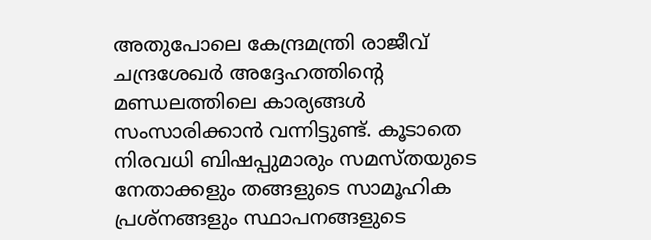അതുപോലെ കേന്ദ്രമന്ത്രി രാജീവ് ചന്ദ്രശേഖര്‍ അദ്ദേഹത്തിന്റെ മണ്ഡലത്തിലെ കാര്യങ്ങള്‍ സംസാരിക്കാന്‍ വന്നിട്ടുണ്ട്. കൂടാതെ നിരവധി ബിഷപ്പുമാരും സമസ്തയുടെ നേതാക്കളും തങ്ങളുടെ സാമൂഹിക പ്രശ്‌നങ്ങളും സ്ഥാപനങ്ങളുടെ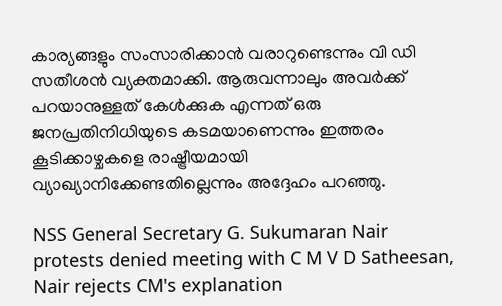കാര്യങ്ങളും സംസാരിക്കാന്‍ വരാറുണ്ടെന്നും വി ഡി സതീശന്‍ വ്യക്തമാക്കി. ആരുവന്നാലും അവര്‍ക്ക് പറയാനുള്ളത് കേള്‍ക്കുക എന്നത് ഒരു ജനപ്രതിനിധിയുടെ കടമയാണെന്നും ഇത്തരം കൂടിക്കാഴ്ചകളെ രാഷ്ട്രീയമായി വ്യാഖ്യാനിക്കേണ്ടതില്ലെന്നും അദ്ദേഹം പറഞ്ഞു.

NSS General Secretary G. Sukumaran Nair protests denied meeting with C M V D Satheesan, Nair rejects CM's explanation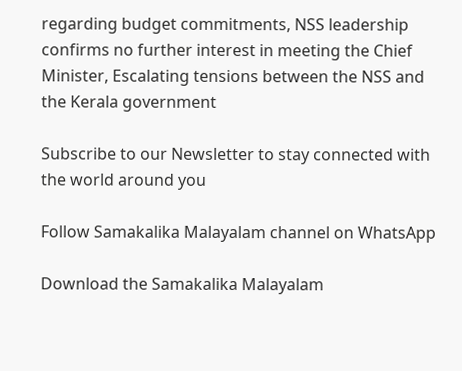regarding budget commitments, NSS leadership confirms no further interest in meeting the Chief Minister, Escalating tensions between the NSS and the Kerala government

Subscribe to our Newsletter to stay connected with the world around you

Follow Samakalika Malayalam channel on WhatsApp

Download the Samakalika Malayalam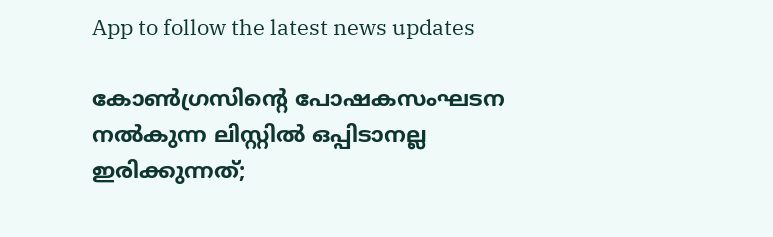App to follow the latest news updates

കോണ്‍ഗ്രസിന്റെ പോഷകസംഘടന നല്‍കുന്ന ലിസ്റ്റില്‍ ഒപ്പിടാനല്ല ഇരിക്കുന്നത്;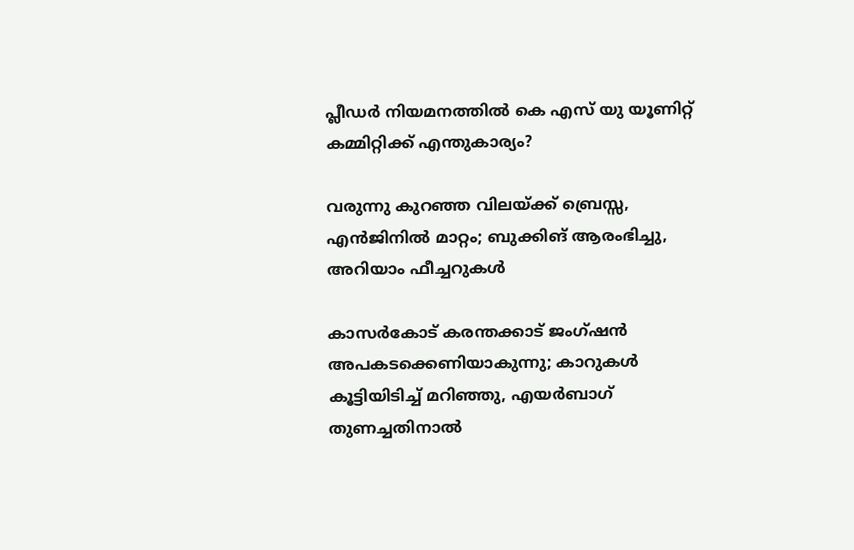പ്ലീഡര്‍ നിയമനത്തില്‍ കെ എസ് യു യൂണിറ്റ് കമ്മിറ്റിക്ക് എന്തുകാര്യം?

വരുന്നു കുറഞ്ഞ വിലയ്ക്ക് ബ്രെസ്സ, എന്‍ജിനില്‍ മാറ്റം; ബുക്കിങ് ആരംഭിച്ചു, അറിയാം ഫീച്ചറുകള്‍

കാസർകോട് കരന്തക്കാട് ജംഗ്ഷൻ അപകടക്കെണിയാകുന്നു; കാറുകൾ കൂട്ടിയിടിച്ച് മറിഞ്ഞു, എയർബാഗ് തുണച്ചതിനാൽ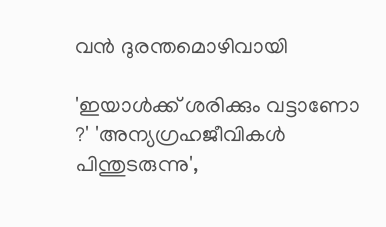വൻ ദുരന്തമൊഴിവായി

'ഇയാൾക്ക് ശരിക്കും വട്ടാണോ ?' 'അന്യഗ്രഹജീവികൾ പിന്തുടരുന്നു',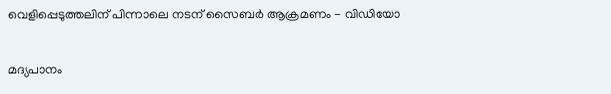വെളിപ്പെടുത്തലിന് പിന്നാലെ നടന് സൈബർ ആക്രമണം - വിഡിയോ

മദ്യപാനം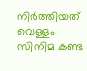നിര്‍ത്തിയത് വെള്ളം സിനിമ കണ്ട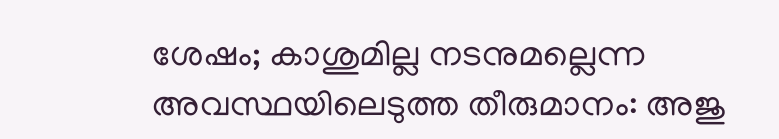ശേഷം; കാശുമില്ല നടനുമല്ലെന്ന അവസ്ഥയിലെടുത്ത തീരുമാനം: അജു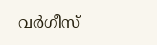വര്‍ഗീസ്